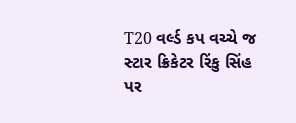T20 વર્લ્ડ કપ વચ્ચે જ સ્ટાર ક્રિકેટર રિંકુ સિંહ પર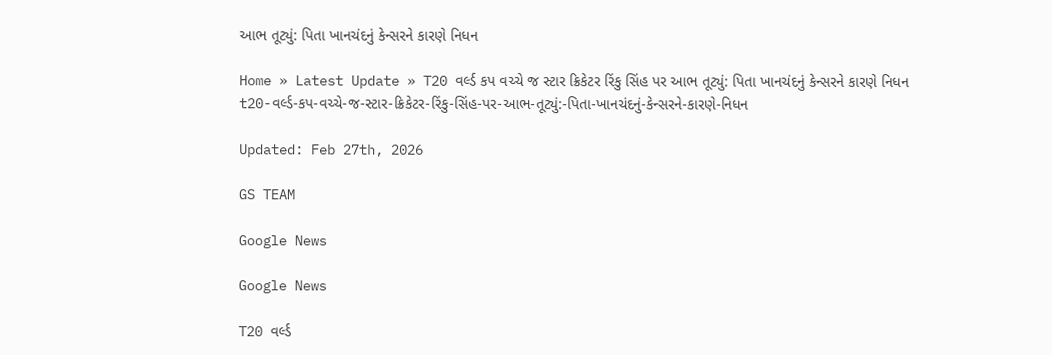આભ તૂટ્યું: પિતા ખાનચંદનું કેન્સરને કારણે નિધન

Home » Latest Update » T20 વર્લ્ડ કપ વચ્ચે જ સ્ટાર ક્રિકેટર રિંકુ સિંહ પર આભ તૂટ્યું: પિતા ખાનચંદનું કેન્સરને કારણે નિધન
t20-વર્લ્ડ-કપ-વચ્ચે-જ-સ્ટાર-ક્રિકેટર-રિંકુ-સિંહ-પર-આભ-તૂટ્યું:-પિતા-ખાનચંદનું-કેન્સરને-કારણે-નિધન

Updated: Feb 27th, 2026

GS TEAM

Google News

Google News

T20 વર્લ્ડ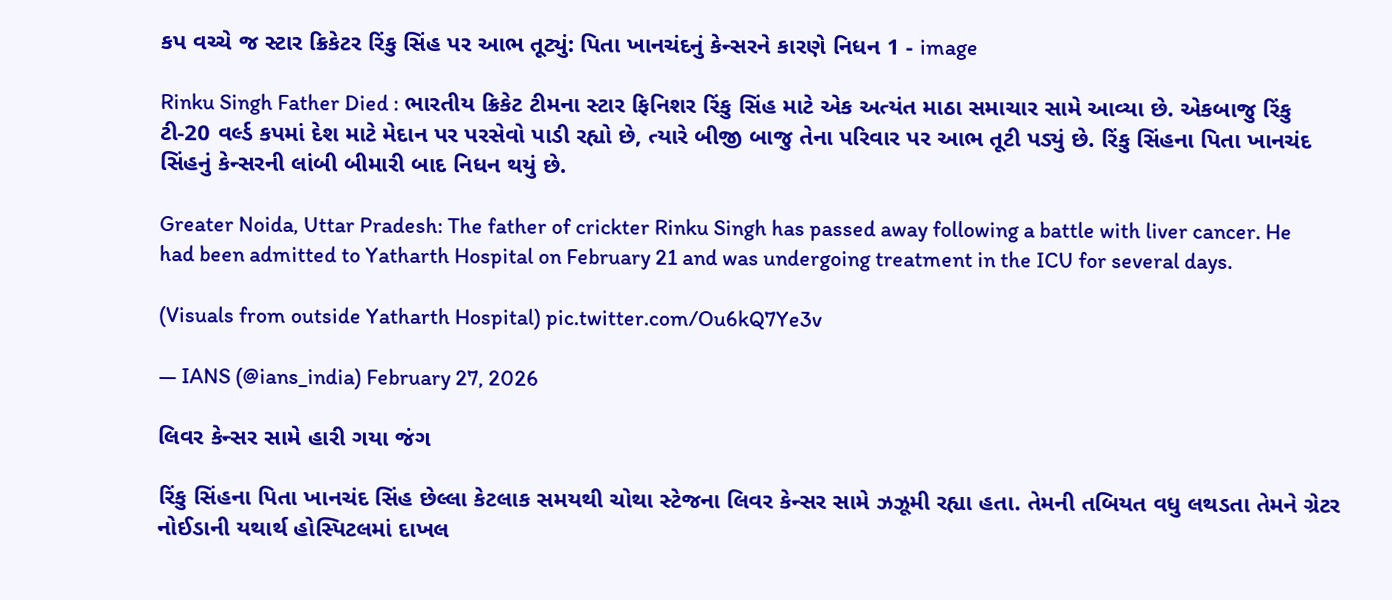કપ વચ્ચે જ સ્ટાર ક્રિકેટર રિંકુ સિંહ પર આભ તૂટ્યું: પિતા ખાનચંદનું કેન્સરને કારણે નિધન 1 - image

Rinku Singh Father Died : ભારતીય ક્રિકેટ ટીમના સ્ટાર ફિનિશર રિંકુ સિંહ માટે એક અત્યંત માઠા સમાચાર સામે આવ્યા છે. એકબાજુ રિંકુ ટી-20 વર્લ્ડ કપમાં દેશ માટે મેદાન પર પરસેવો પાડી રહ્યો છે, ત્યારે બીજી બાજુ તેના પરિવાર પર આભ તૂટી પડ્યું છે. રિંકુ સિંહના પિતા ખાનચંદ સિંહનું કેન્સરની લાંબી બીમારી બાદ નિધન થયું છે.

Greater Noida, Uttar Pradesh: The father of crickter Rinku Singh has passed away following a battle with liver cancer. He had been admitted to Yatharth Hospital on February 21 and was undergoing treatment in the ICU for several days.

(Visuals from outside Yatharth Hospital) pic.twitter.com/Ou6kQ7Ye3v

— IANS (@ians_india) February 27, 2026

લિવર કેન્સર સામે હારી ગયા જંગ

રિંકુ સિંહના પિતા ખાનચંદ સિંહ છેલ્લા કેટલાક સમયથી ચોથા સ્ટેજના લિવર કેન્સર સામે ઝઝૂમી રહ્યા હતા. તેમની તબિયત વધુ લથડતા તેમને ગ્રેટર નોઈડાની યથાર્થ હોસ્પિટલમાં દાખલ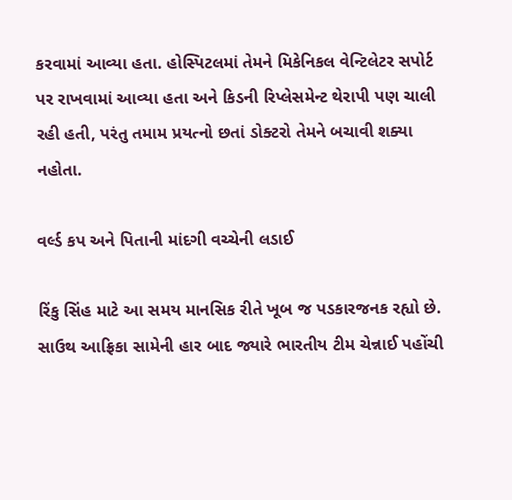કરવામાં આવ્યા હતા. હોસ્પિટલમાં તેમને મિકેનિકલ વેન્ટિલેટર સપોર્ટ પર રાખવામાં આવ્યા હતા અને કિડની રિપ્લેસમેન્ટ થેરાપી પણ ચાલી રહી હતી, પરંતુ તમામ પ્રયત્નો છતાં ડોક્ટરો તેમને બચાવી શક્યા નહોતા.

વર્લ્ડ કપ અને પિતાની માંદગી વચ્ચેની લડાઈ

રિંકુ સિંહ માટે આ સમય માનસિક રીતે ખૂબ જ પડકારજનક રહ્યો છે. સાઉથ આફ્રિકા સામેની હાર બાદ જ્યારે ભારતીય ટીમ ચેન્નાઈ પહોંચી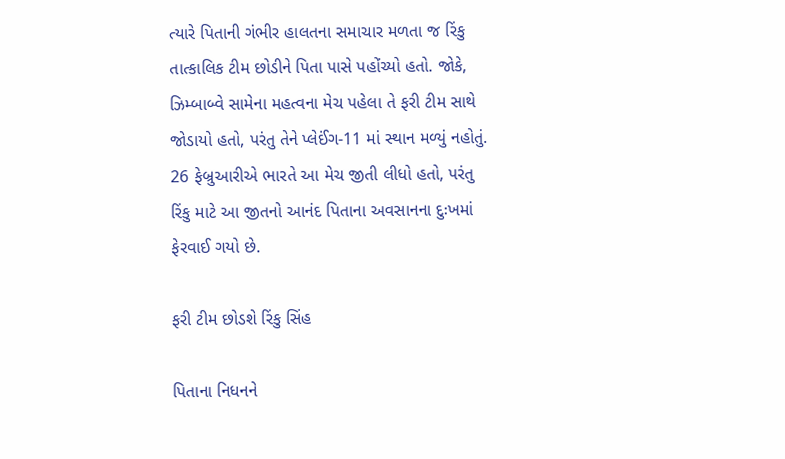ત્યારે પિતાની ગંભીર હાલતના સમાચાર મળતા જ રિંકુ તાત્કાલિક ટીમ છોડીને પિતા પાસે પહોંચ્યો હતો. જોકે, ઝિમ્બાબ્વે સામેના મહત્વના મેચ પહેલા તે ફરી ટીમ સાથે જોડાયો હતો, પરંતુ તેને પ્લેઈંગ-11 માં સ્થાન મળ્યું નહોતું. 26 ફેબ્રુઆરીએ ભારતે આ મેચ જીતી લીધો હતો, પરંતુ રિંકુ માટે આ જીતનો આનંદ પિતાના અવસાનના દુઃખમાં ફેરવાઈ ગયો છે.

ફરી ટીમ છોડશે રિંકુ સિંહ

પિતાના નિધનને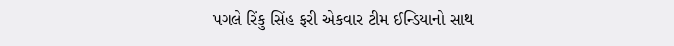પગલે રિંકુ સિંહ ફરી એકવાર ટીમ ઈન્ડિયાનો સાથ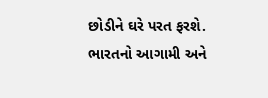છોડીને ઘરે પરત ફરશે. ભારતનો આગામી અને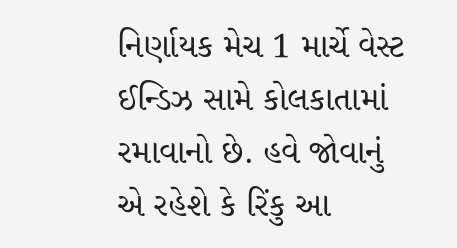નિર્ણાયક મેચ 1 માર્ચે વેસ્ટ ઈન્ડિઝ સામે કોલકાતામાં રમાવાનો છે. હવે જોવાનું એ રહેશે કે રિંકુ આ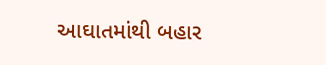આઘાતમાંથી બહાર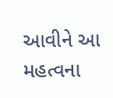આવીને આ મહત્વના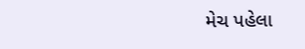મેચ પહેલા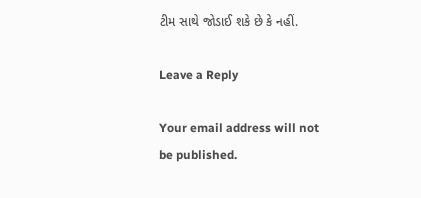ટીમ સાથે જોડાઈ શકે છે કે નહીં.

Leave a Reply

Your email address will not be published.